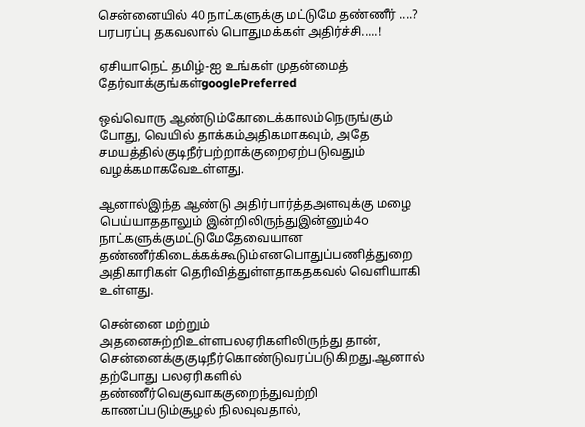சென்னையில் 40 நாட்களுக்கு மட்டுமே தண்ணீர் ....? பரபரப்பு தகவலால் பொதுமக்கள் அதிர்ச்சி.....!

ஏசியாநெட் தமிழ்-ஐ உங்கள் முதன்மைத் தேர்வாக்குங்கள்googlePreferred

ஒவ்வொரு ஆண்டும்கோடைக்காலம்நெருங்கும் போது, வெயில் தாக்கம்அதிகமாகவும், அதே சமயத்தில்குடிநீர்பற்றாக்குறைஏற்படுவதும் வழக்கமாகவேஉள்ளது.

ஆனால்இந்த ஆண்டு அதிர்பார்த்தஅளவுக்கு மழை பெய்யாததாலும் இன்றிலிருந்துஇன்னும்4௦ நாட்களுக்குமட்டுமேதேவையான தண்ணீர்கிடைக்கக்கூடும்எனபொதுப்பணித்துறை அதிகாரிகள் தெரிவித்துள்ளதாகதகவல் வெளியாகி உள்ளது.

சென்னை மற்றும் அதனைசுற்றிஉள்ளபலஏரிகளிலிருந்து தான், சென்னைக்குகுடிநீர்கொண்டுவரப்படுகிறது.ஆனால் தற்போது பலஏரிகளில் தண்ணீர்வெகுவாககுறைந்துவற்றி காணப்படும்சூழல் நிலவுவதால்,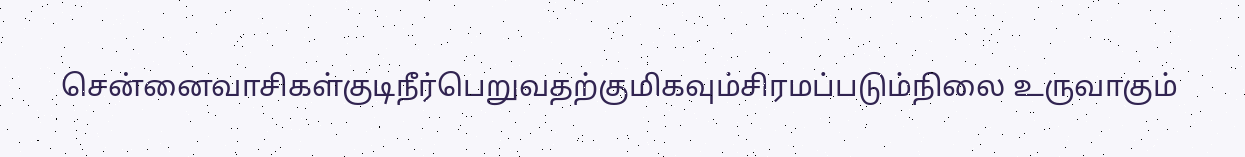சென்னைவாசிகள்குடிநீர்பெறுவதற்குமிகவும்சிரமப்படும்நிலை உருவாகும்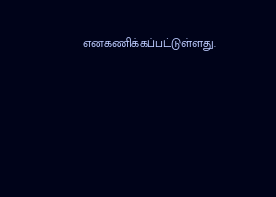எனகணிக்கப்பட்டுள்ளது.